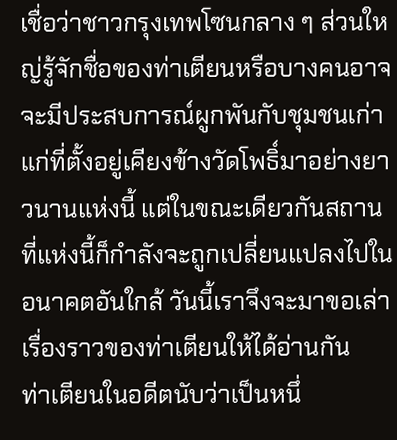เชื่อว่าชาวกรุงเทพโซนกลาง ๆ ส่วนใหญ่รู้จักชื่อของท่าเตียนหรือบางคนอาจจะมีประสบการณ์ผูกพันกับชุมชนเก่าแก่ที่ตั้งอยู่เคียงข้างวัดโพธิ์มาอย่างยาวนานแห่งนี้ แต่ในขณะเดียวกันสถานที่แห่งนี้ก็กำลังจะถูกเปลี่ยนแปลงไปในอนาคตอันใกล้ วันนี้เราจึงจะมาขอเล่าเรื่องราวของท่าเตียนให้ได้อ่านกัน
ท่าเตียนในอดีตนับว่าเป็นหนึ่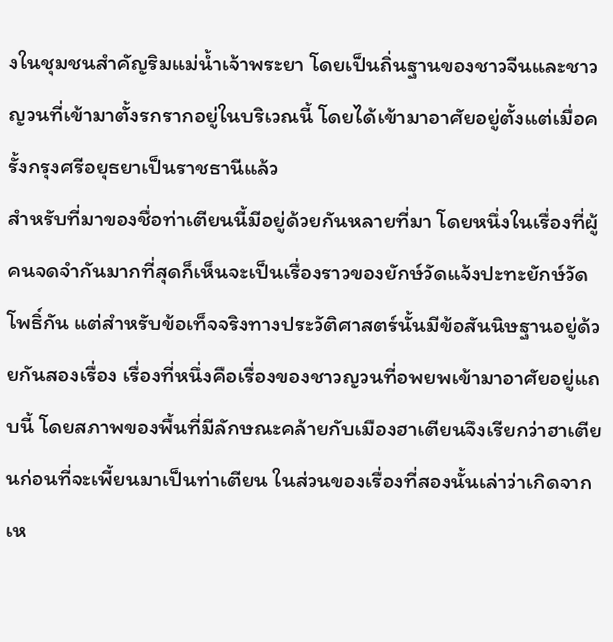งในชุมชนสำคัญริมแม่น้ำเจ้าพระยา โดยเป็นถิ่นฐานของชาวจีนและชาวญวนที่เข้ามาตั้งรกรากอยู่ในบริเวณนี้ โดยได้เข้ามาอาศัยอยู่ตั้งแต่เมื่อครั้งกรุงศรีอยุธยาเป็นราชธานีแล้ว
สำหรับที่มาของชื่อท่าเตียนนี้มีอยู่ด้วยกันหลายที่มา โดยหนึ่งในเรื่องที่ผู้คนจดจำกันมากที่สุดก็เห็นจะเป็นเรื่องราวของยักษ์วัดแจ้งปะทะยักษ์วัดโพธิ์กัน แต่สำหรับข้อเท็จจริงทางประวัติศาสตร์นั้นมีข้อสันนิษฐานอยู่ด้วยกันสองเรื่อง เรื่องที่หนึ่งคือเรื่องของชาวญวนที่อพยพเข้ามาอาศัยอยู่แถบนี้ โดยสภาพของพื้นที่มีลักษณะคล้ายกับเมืองฮาเตียนจึงเรียกว่าฮาเตียนก่อนที่จะเพี้ยนมาเป็นท่าเตียน ในส่วนของเรื่องที่สองนั้นเล่าว่าเกิดจากเห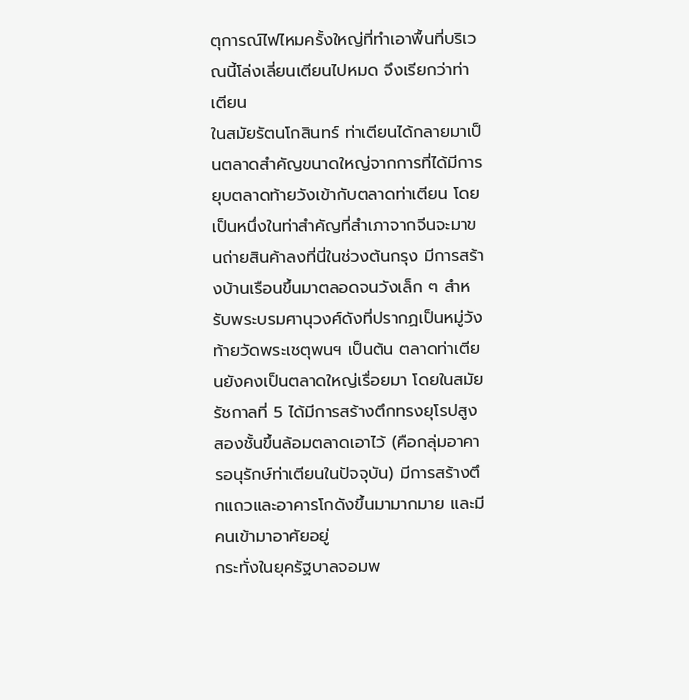ตุการณ์ไฟไหมครั้งใหญ่ที่ทำเอาพื้นที่บริเวณนี้โล่งเลี่ยนเตียนไปหมด จึงเรียกว่าท่าเตียน
ในสมัยรัตนโกสินทร์ ท่าเตียนได้กลายมาเป็นตลาดสำคัญขนาดใหญ่จากการที่ได้มีการยุบตลาดท้ายวังเข้ากับตลาดท่าเตียน โดยเป็นหนึ่งในท่าสำคัญที่สำเภาจากจีนจะมาขนถ่ายสินค้าลงที่นี่ในช่วงต้นกรุง มีการสร้างบ้านเรือนขึ้นมาตลอดจนวังเล็ก ๆ สำหรับพระบรมศานุวงศ์ดังที่ปรากฏเป็นหมู่วังท้ายวัดพระเชตุพนฯ เป็นต้น ตลาดท่าเตียนยังคงเป็นตลาดใหญ่เรื่อยมา โดยในสมัยรัชกาลที่ 5 ได้มีการสร้างตึกทรงยุโรปสูงสองชั้นขึ้นล้อมตลาดเอาไว้ (คือกลุ่มอาคารอนุรักษ์ท่าเตียนในปัจจุบัน) มีการสร้างตึกแถวและอาคารโกดังขึ้นมามากมาย และมีคนเข้ามาอาศัยอยู่
กระทั่งในยุครัฐบาลจอมพ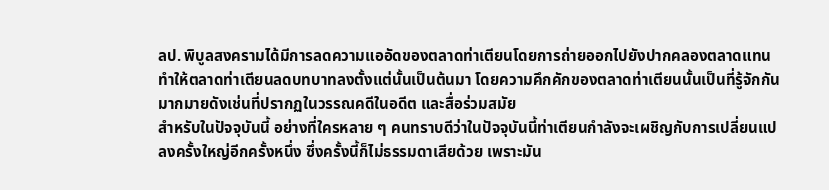ลป. พิบูลสงครามได้มีการลดความแออัดของตลาดท่าเตียนโดยการถ่ายออกไปยังปากคลองตลาดแทน ทำให้ตลาดท่าเตียนลดบทบาทลงตั้งแต่นั้นเป็นต้นมา โดยความคึกคักของตลาดท่าเตียนนั้นเป็นที่รู้จักกันมากมายดังเช่นที่ปรากฏในวรรณคดีในอดีต และสื่อร่วมสมัย
สำหรับในปัจจุบันนี้ อย่างที่ใครหลาย ๆ คนทราบดีว่าในปัจจุบันนี้ท่าเตียนกำลังจะเผชิญกับการเปลี่ยนแปลงครั้งใหญ่อีกครั้งหนึ่ง ซึ่งครั้งนี้ก็ไม่ธรรมดาเสียด้วย เพราะมัน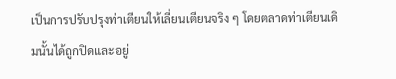เป็นการปรับปรุงท่าเตียนให้เลี่ยนเตียนจริง ๆ โดยตลาดท่าเตียนเดิมนั้นได้ถูกปิดและอยู่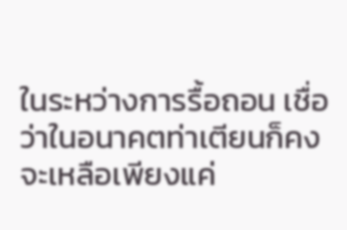ในระหว่างการรื้อถอน เชื่อว่าในอนาคตท่าเตียนก็คงจะเหลือเพียงแค่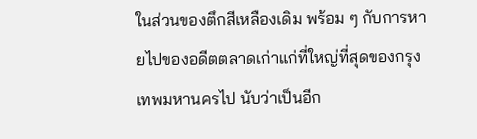ในส่วนของตึกสีเหลืองเดิม พร้อม ๆ กับการหายไปของอดีตตลาดเก่าแก่ที่ใหญ่ที่สุดของกรุงเทพมหานครไป นับว่าเป็นอีก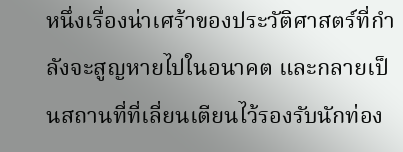หนึ่งเรื่องน่าเศร้าของประวัติศาสตร์ที่กำลังจะสูญหายไปในอนาคต และกลายเป็นสถานที่ที่เลี่ยนเตียนไว้รองรับนักท่อง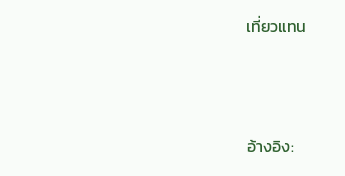เที่ยวแทน



อ้างอิง: